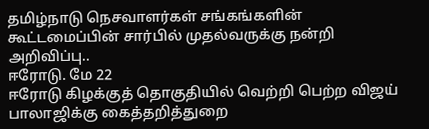தமிழ்நாடு நெசவாளர்கள் சங்கங்களின் கூட்டமைப்பின் சார்பில் முதல்வருக்கு நன்றி அறிவிப்பு..
ஈரோடு. மே 22
ஈரோடு கிழக்குத் தொகுதியில் வெற்றி பெற்ற விஜய் பாலாஜிக்கு கைத்தறித்துறை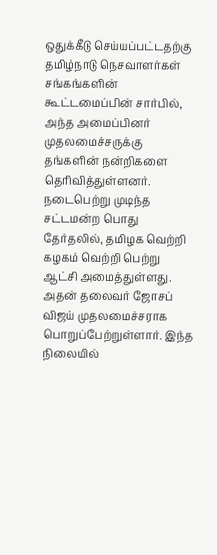ஒதுக்கீடு செய்யப்பட்டதற்கு தமிழ்நாடு நெசவாளர்கள் சங்கங்களின் கூட்டமைப்பின் சார்பில், அந்த அமைப்பினர் முதலமைச்சருக்கு தங்களின் நன்றிகளை தெரிவித்துள்ளனர்.
நடைபெற்று முடிந்த சட்டமன்ற பொது தேர்தலில், தமிழக வெற்றி கழகம் வெற்றி பெற்று ஆட்சி அமைத்துள்ளது.
அதன் தலைவர் ஜோசப் விஜய் முதலமைச்சராக பொறுப்பேற்றுள்ளார். இந்த நிலையில்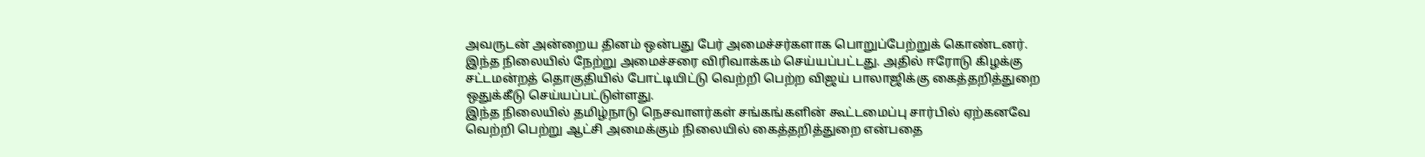அவருடன் அன்றைய தினம் ஒன்பது பேர் அமைச்சர்களாக பொறுப்பேற்றுக் கொண்டனர்.
இந்த நிலையில் நேற்று அமைச்சரை விரிவாக்கம் செய்யப்பட்டது. அதில் ஈரோடு கிழக்கு சட்டமன்றத் தொகுதியில் போட்டியிட்டு வெற்றி பெற்ற விஜய் பாலாஜிக்கு கைத்தறித்துறை ஒதுக்கீடு செய்யப்பட்டுள்ளது.
இந்த நிலையில் தமிழ்நாடு நெசவாளர்கள் சங்கங்களின் கூட்டமைப்பு சார்பில் ஏற்கனவே வெற்றி பெற்று ஆட்சி அமைக்கும் நிலையில் கைத்தறித்துறை என்பதை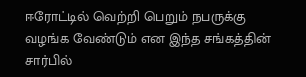ஈரோட்டில் வெற்றி பெறும் நபருக்கு வழங்க வேண்டும் என இந்த சங்கத்தின் சார்பில்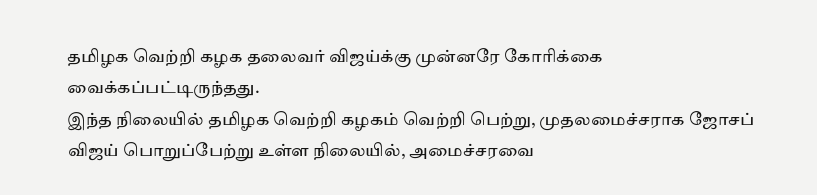தமிழக வெற்றி கழக தலைவர் விஜய்க்கு முன்னரே கோரிக்கை வைக்கப்பட்டிருந்தது.
இந்த நிலையில் தமிழக வெற்றி கழகம் வெற்றி பெற்று, முதலமைச்சராக ஜோசப் விஜய் பொறுப்பேற்று உள்ள நிலையில், அமைச்சரவை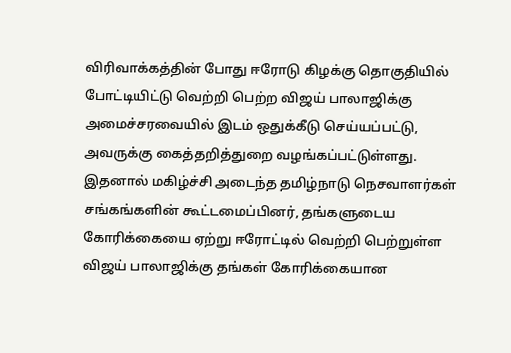விரிவாக்கத்தின் போது ஈரோடு கிழக்கு தொகுதியில் போட்டியிட்டு வெற்றி பெற்ற விஜய் பாலாஜிக்கு அமைச்சரவையில் இடம் ஒதுக்கீடு செய்யப்பட்டு, அவருக்கு கைத்தறித்துறை வழங்கப்பட்டுள்ளது.
இதனால் மகிழ்ச்சி அடைந்த தமிழ்நாடு நெசவாளர்கள் சங்கங்களின் கூட்டமைப்பினர், தங்களுடைய கோரிக்கையை ஏற்று ஈரோட்டில் வெற்றி பெற்றுள்ள விஜய் பாலாஜிக்கு தங்கள் கோரிக்கையான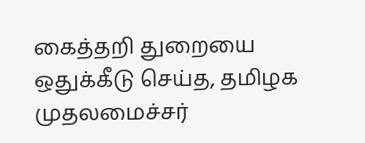கைத்தறி துறையை ஒதுக்கீடு செய்த, தமிழக முதலமைச்சர்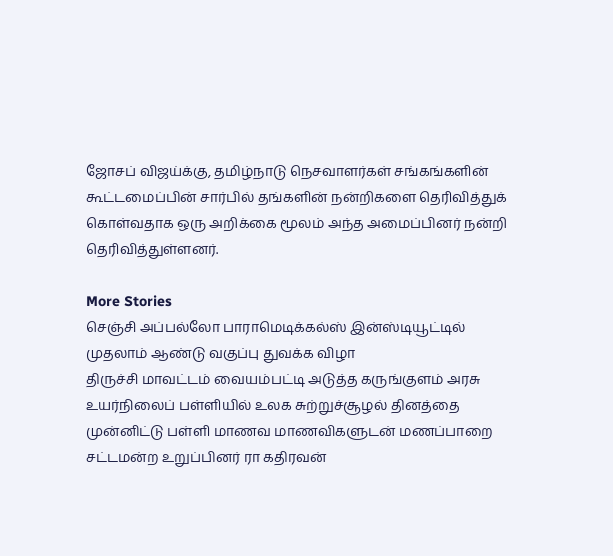ஜோசப் விஜய்க்கு, தமிழ்நாடு நெசவாளர்கள் சங்கங்களின் கூட்டமைப்பின் சார்பில் தங்களின் நன்றிகளை தெரிவித்துக் கொள்வதாக ஒரு அறிக்கை மூலம் அந்த அமைப்பினர் நன்றி தெரிவித்துள்ளனர்.

More Stories
செஞ்சி அப்பல்லோ பாராமெடிக்கல்ஸ் இன்ஸ்டியூட்டில் முதலாம் ஆண்டு வகுப்பு துவக்க விழா
திருச்சி மாவட்டம் வையம்பட்டி அடுத்த கருங்குளம் அரசு உயர்நிலைப் பள்ளியில் உலக சுற்றுச்சூழல் தினத்தை முன்னிட்டு பள்ளி மாணவ மாணவிகளுடன் மணப்பாறை சட்டமன்ற உறுப்பினர் ரா கதிரவன்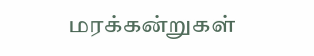மரக்கன்றுகள்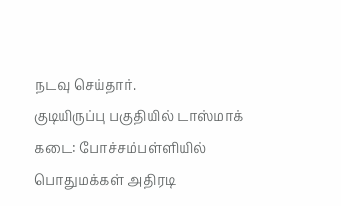நடவு செய்தார்.
குடியிருப்பு பகுதியில் டாஸ்மாக் கடை: போச்சம்பள்ளியில் பொதுமக்கள் அதிரடி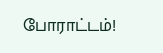போராட்டம்!